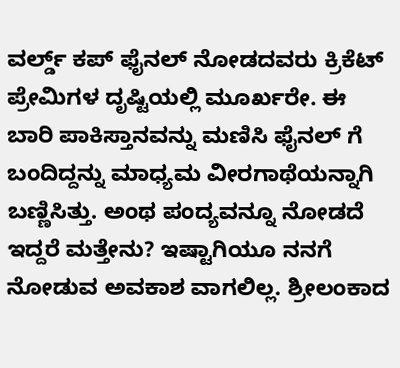ವರ್ಲ್ಡ್ ಕಪ್ ಫೈನಲ್ ನೋಡದವರು ಕ್ರಿಕೆಟ್ ಪ್ರೇಮಿಗಳ ದೃಷ್ಟಿಯಲ್ಲಿ ಮೂರ್ಖರೇ. ಈ ಬಾರಿ ಪಾಕಿಸ್ತಾನವನ್ನು ಮಣಿಸಿ ಫೈನಲ್ ಗೆ ಬಂದಿದ್ದನ್ನು ಮಾಧ್ಯಮ ವೀರಗಾಥೆಯನ್ನಾಗಿ ಬಣ್ಣಿಸಿತ್ತು. ಅಂಥ ಪಂದ್ಯವನ್ನೂ ನೋಡದೆ ಇದ್ದರೆ ಮತ್ತೇನು? ಇಷ್ಟಾಗಿಯೂ ನನಗೆ ನೋಡುವ ಅವಕಾಶ ವಾಗಲಿಲ್ಲ. ಶ್ರೀಲಂಕಾದ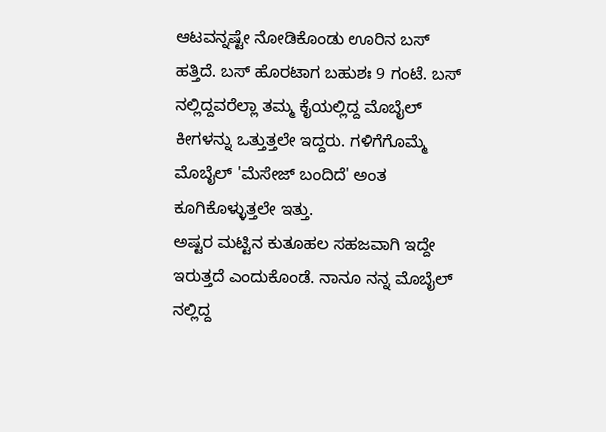ಆಟವನ್ನಷ್ಟೇ ನೋಡಿಕೊಂಡು ಊರಿನ ಬಸ್ ಹತ್ತಿದೆ. ಬಸ್ ಹೊರಟಾಗ ಬಹುಶಃ 9 ಗಂಟೆ. ಬಸ್ ನಲ್ಲಿದ್ದವರೆಲ್ಲಾ ತಮ್ಮ ಕೈಯಲ್ಲಿದ್ದ ಮೊಬೈಲ್ ಕೀಗಳನ್ನು ಒತ್ತುತ್ತಲೇ ಇದ್ದರು. ಗಳಿಗೆಗೊಮ್ಮೆ ಮೊಬೈಲ್ 'ಮೆಸೇಜ್ ಬಂದಿದೆ' ಅಂತ ಕೂಗಿಕೊಳ್ಳುತ್ತಲೇ ಇತ್ತು.
ಅಷ್ಟರ ಮಟ್ಟಿನ ಕುತೂಹಲ ಸಹಜವಾಗಿ ಇದ್ದೇ ಇರುತ್ತದೆ ಎಂದುಕೊಂಡೆ. ನಾನೂ ನನ್ನ ಮೊಬೈಲ್ ನಲ್ಲಿದ್ದ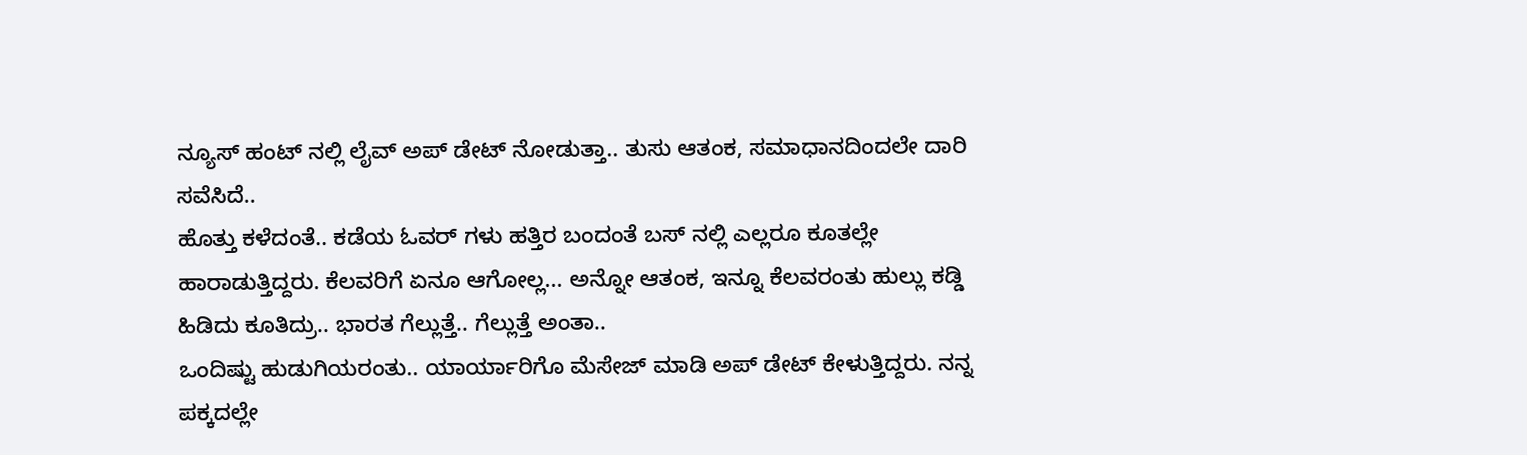ನ್ಯೂಸ್ ಹಂಟ್ ನಲ್ಲಿ ಲೈವ್ ಅಪ್ ಡೇಟ್ ನೋಡುತ್ತಾ.. ತುಸು ಆತಂಕ, ಸಮಾಧಾನದಿಂದಲೇ ದಾರಿ ಸವೆಸಿದೆ..
ಹೊತ್ತು ಕಳೆದಂತೆ.. ಕಡೆಯ ಓವರ್ ಗಳು ಹತ್ತಿರ ಬಂದಂತೆ ಬಸ್ ನಲ್ಲಿ ಎಲ್ಲರೂ ಕೂತಲ್ಲೇ ಹಾರಾಡುತ್ತಿದ್ದರು. ಕೆಲವರಿಗೆ ಏನೂ ಆಗೋಲ್ಲ... ಅನ್ನೋ ಆತಂಕ, ಇನ್ನೂ ಕೆಲವರಂತು ಹುಲ್ಲು ಕಡ್ಡಿ ಹಿಡಿದು ಕೂತಿದ್ರು.. ಭಾರತ ಗೆಲ್ಲುತ್ತೆ.. ಗೆಲ್ಲುತ್ತೆ ಅಂತಾ..
ಒಂದಿಷ್ಟು ಹುಡುಗಿಯರಂತು.. ಯಾರ್ಯಾರಿಗೊ ಮೆಸೇಜ್ ಮಾಡಿ ಅಪ್ ಡೇಟ್ ಕೇಳುತ್ತಿದ್ದರು. ನನ್ನ ಪಕ್ಕದಲ್ಲೇ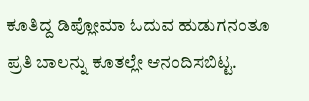ಕೂತಿದ್ದ ಡಿಪ್ಲೋಮಾ ಓದುವ ಹುಡುಗನಂತೂ ಪ್ರತಿ ಬಾಲನ್ನು ಕೂತಲ್ಲೇ ಆನಂದಿಸಬಿಟ್ಟ.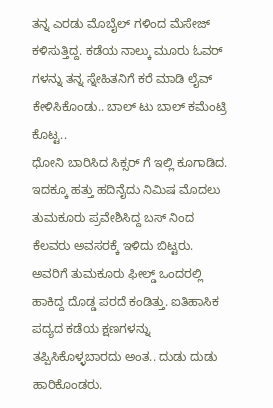ತನ್ನ ಎರಡು ಮೊಬೈಲ್ ಗಳಿಂದ ಮೆಸೇಜ್ ಕಳಿಸುತ್ತಿದ್ದ. ಕಡೆಯ ನಾಲ್ಕು ಮೂರು ಓವರ್ ಗಳನ್ನು ತನ್ನ ಸ್ನೇಹಿತನಿಗೆ ಕರೆ ಮಾಡಿ ಲೈವ್ ಕೇಳಿಸಿಕೊಂಡು.. ಬಾಲ್ ಟು ಬಾಲ್ ಕಮೆಂಟ್ರಿ ಕೊಟ್ಟ..
ಧೋನಿ ಬಾರಿಸಿದ ಸಿಕ್ಸರ್ ಗೆ ಇಲ್ಲಿ ಕೂಗಾಡಿದ.
ಇದಕ್ಕೂ ಹತ್ತು ಹದಿನೈದು ನಿಮಿಷ ಮೊದಲು ತುಮಕೂರು ಪ್ರವೇಶಿಸಿದ್ದ ಬಸ್ ನಿಂದ ಕೆಲವರು ಅವಸರಕ್ಕೆ ಇಳಿದು ಬಿಟ್ಟರು. ಅವರಿಗೆ ತುಮಕೂರು ಫೀಲ್ಡ್ ಒಂದರಲ್ಲಿ ಹಾಕಿದ್ದ ದೊಡ್ಡ ಪರದೆ ಕಂಡಿತ್ತು. ಐತಿಹಾಸಿಕ ಪದ್ಯದ ಕಡೆಯ ಕ್ಷಣಗಳನ್ನು ತಪ್ಪಿಸಿಕೊಳ್ಳಬಾರದು ಅಂತ.. ದುಡು ದುಡು ಹಾರಿಕೊಂಡರು.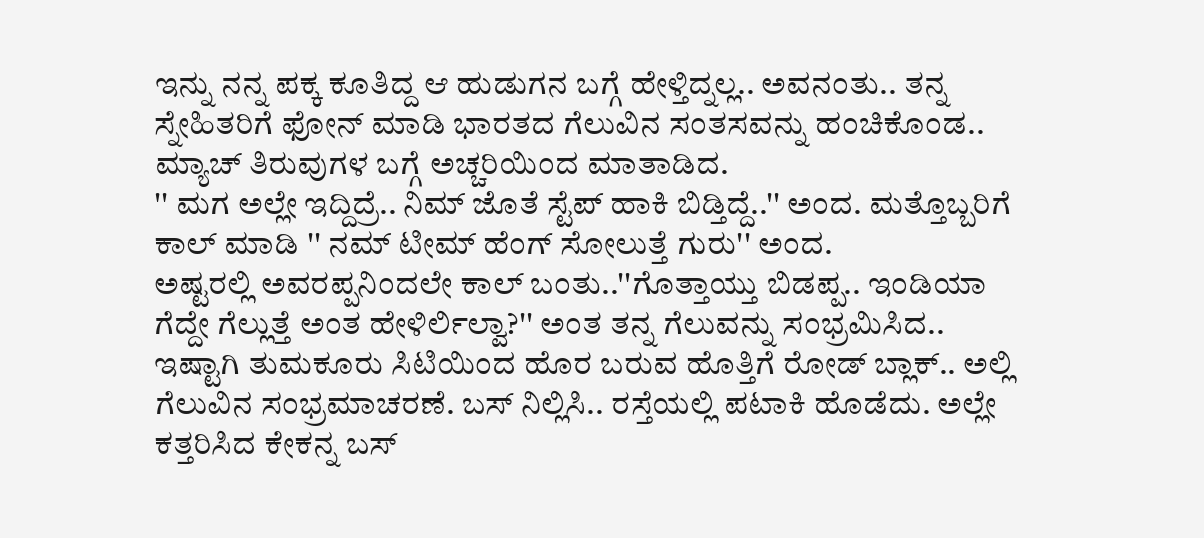ಇನ್ನು ನನ್ನ ಪಕ್ಕ ಕೂತಿದ್ದ ಆ ಹುಡುಗನ ಬಗ್ಗೆ ಹೇಳ್ತಿದ್ನಲ್ಲ.. ಅವನಂತು.. ತನ್ನ ಸ್ನೇಹಿತರಿಗೆ ಫೋನ್ ಮಾಡಿ ಭಾರತದ ಗೆಲುವಿನ ಸಂತಸವನ್ನು ಹಂಚಿಕೊಂಡ.. ಮ್ಯಾಚ್ ತಿರುವುಗಳ ಬಗ್ಗೆ ಅಚ್ಚರಿಯಿಂದ ಮಾತಾಡಿದ.
'' ಮಗ ಅಲ್ಲೇ ಇದ್ದಿದ್ರೆ.. ನಿಮ್ ಜೊತೆ ಸ್ಟೆಪ್ ಹಾಕಿ ಬಿಡ್ತಿದ್ದೆ..'' ಅಂದ. ಮತ್ತೊಬ್ಬರಿಗೆ ಕಾಲ್ ಮಾಡಿ '' ನಮ್ ಟೀಮ್ ಹೆಂಗ್ ಸೋಲುತ್ತೆ ಗುರು'' ಅಂದ.
ಅಷ್ಟರಲ್ಲಿ ಅವರಪ್ಪನಿಂದಲೇ ಕಾಲ್ ಬಂತು..''ಗೊತ್ತಾಯ್ತು ಬಿಡಪ್ಪ.. ಇಂಡಿಯಾ ಗೆದ್ದೇ ಗೆಲ್ಲುತ್ತೆ ಅಂತ ಹೇಳಿರ್ಲಿಲ್ವಾ?'' ಅಂತ ತನ್ನ ಗೆಲುವನ್ನು ಸಂಭ್ರಮಿಸಿದ..
ಇಷ್ಟಾಗಿ ತುಮಕೂರು ಸಿಟಿಯಿಂದ ಹೊರ ಬರುವ ಹೊತ್ತಿಗೆ ರೋಡ್ ಬ್ಲಾಕ್.. ಅಲ್ಲಿ ಗೆಲುವಿನ ಸಂಭ್ರಮಾಚರಣೆ. ಬಸ್ ನಿಲ್ಲಿಸಿ.. ರಸ್ತೆಯಲ್ಲಿ ಪಟಾಕಿ ಹೊಡೆದು. ಅಲ್ಲೇ ಕತ್ತರಿಸಿದ ಕೇಕನ್ನ ಬಸ್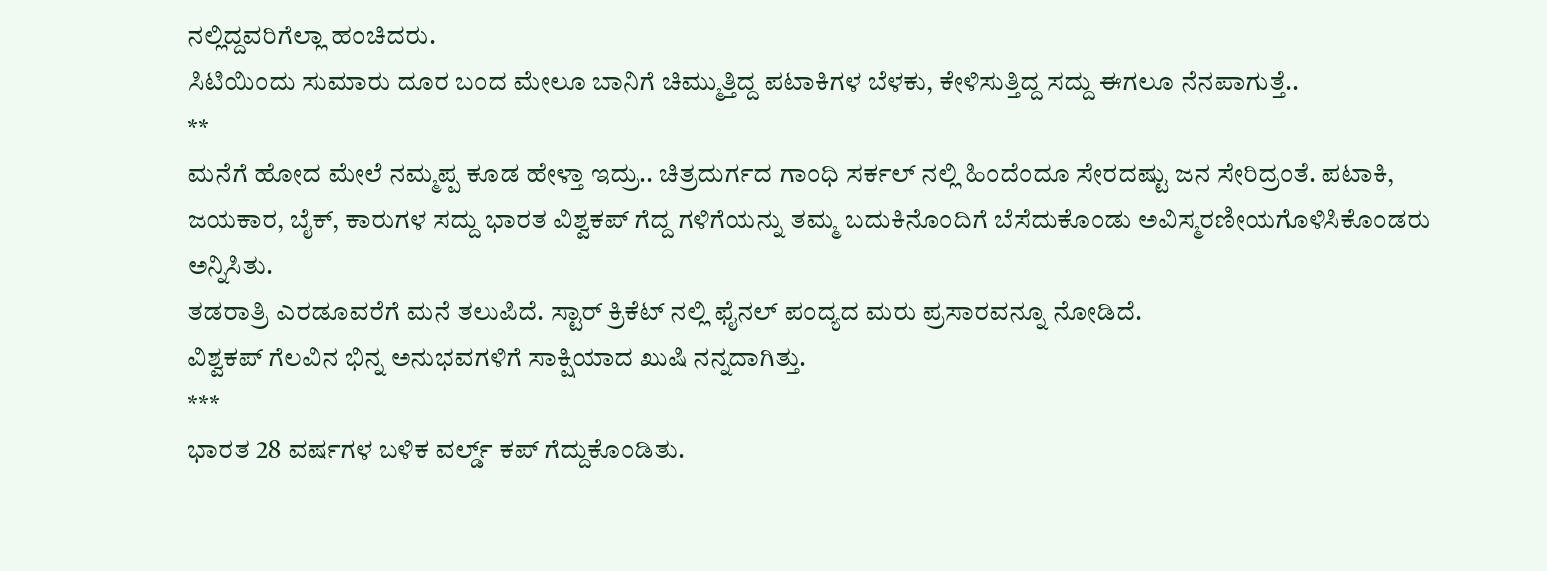ನಲ್ಲಿದ್ದವರಿಗೆಲ್ಲಾ ಹಂಚಿದರು.
ಸಿಟಿಯಿಂದು ಸುಮಾರು ದೂರ ಬಂದ ಮೇಲೂ ಬಾನಿಗೆ ಚಿಮ್ಮುತ್ತಿದ್ದ ಪಟಾಕಿಗಳ ಬೆಳಕು, ಕೇಳಿಸುತ್ತಿದ್ದ ಸದ್ದು ಈಗಲೂ ನೆನಪಾಗುತ್ತೆ..
**
ಮನೆಗೆ ಹೋದ ಮೇಲೆ ನಮ್ಮಪ್ಪ ಕೂಡ ಹೇಳ್ತಾ ಇದ್ರು.. ಚಿತ್ರದುರ್ಗದ ಗಾಂಧಿ ಸರ್ಕಲ್ ನಲ್ಲಿ ಹಿಂದೆಂದೂ ಸೇರದಷ್ಟು ಜನ ಸೇರಿದ್ರಂತೆ. ಪಟಾಕಿ, ಜಯಕಾರ, ಬೈಕ್, ಕಾರುಗಳ ಸದ್ದು ಭಾರತ ವಿಶ್ವಕಪ್ ಗೆದ್ದ ಗಳಿಗೆಯನ್ನು ತಮ್ಮ ಬದುಕಿನೊಂದಿಗೆ ಬೆಸೆದುಕೊಂಡು ಅವಿಸ್ಮರಣೀಯಗೊಳಿಸಿಕೊಂಡರು ಅನ್ನಿಸಿತು.
ತಡರಾತ್ರಿ ಎರಡೂವರೆಗೆ ಮನೆ ತಲುಪಿದೆ. ಸ್ಟಾರ್ ಕ್ರಿಕೆಟ್ ನಲ್ಲಿ ಫೈನಲ್ ಪಂದ್ಯದ ಮರು ಪ್ರಸಾರವನ್ನೂ ನೋಡಿದೆ.
ವಿಶ್ವಕಪ್ ಗೆಲವಿನ ಭಿನ್ನ ಅನುಭವಗಳಿಗೆ ಸಾಕ್ಷಿಯಾದ ಖುಷಿ ನನ್ನದಾಗಿತ್ತು.
***
ಭಾರತ 28 ವರ್ಷಗಳ ಬಳಿಕ ವರ್ಲ್ಡ್ ಕಪ್ ಗೆದ್ದುಕೊಂಡಿತು.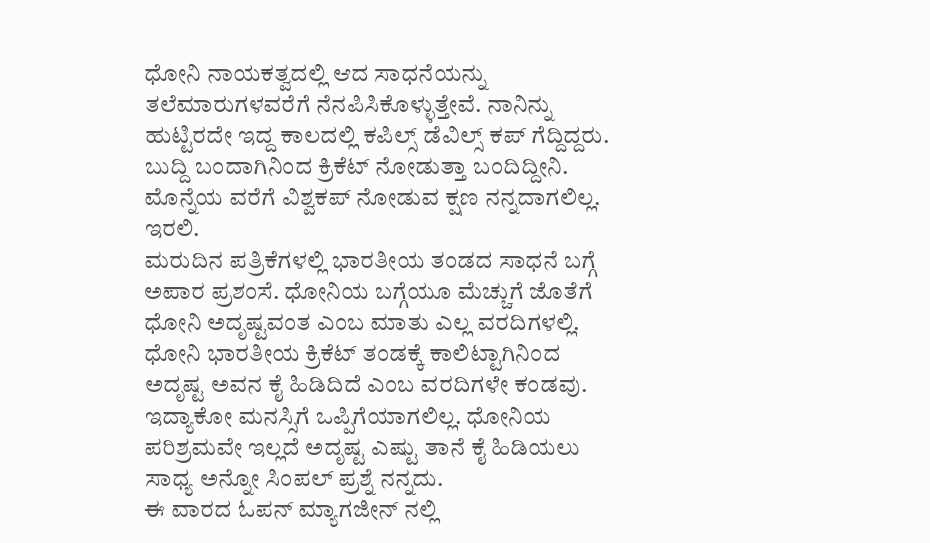ಧೋನಿ ನಾಯಕತ್ವದಲ್ಲಿ ಆದ ಸಾಧನೆಯನ್ನು ತಲೆಮಾರುಗಳವರೆಗೆ ನೆನಪಿಸಿಕೊಳ್ಳುತ್ತೇವೆ. ನಾನಿನ್ನು ಹುಟ್ಟಿರದೇ ಇದ್ದ ಕಾಲದಲ್ಲಿ ಕಪಿಲ್ಸ್ ಡೆವಿಲ್ಸ್ ಕಪ್ ಗೆದ್ದಿದ್ದರು. ಬುದ್ದಿ ಬಂದಾಗಿನಿಂದ ಕ್ರಿಕೆಟ್ ನೋಡುತ್ತಾ ಬಂದಿದ್ದೀನಿ. ಮೊನ್ನೆಯ ವರೆಗೆ ವಿಶ್ವಕಪ್ ನೋಡುವ ಕ್ಷಣ ನನ್ನದಾಗಲಿಲ್ಲ. ಇರಲಿ.
ಮರುದಿನ ಪತ್ರಿಕೆಗಳಲ್ಲಿ ಭಾರತೀಯ ತಂಡದ ಸಾಧನೆ ಬಗ್ಗೆ ಅಪಾರ ಪ್ರಶಂಸೆ. ಧೋನಿಯ ಬಗ್ಗೆಯೂ ಮೆಚ್ಚುಗೆ ಜೊತೆಗೆ ಧೋನಿ ಅದೃಷ್ಟವಂತ ಎಂಬ ಮಾತು ಎಲ್ಲ ವರದಿಗಳಲ್ಲಿ. ಧೋನಿ ಭಾರತೀಯ ಕ್ರಿಕೆಟ್ ತಂಡಕ್ಕೆ ಕಾಲಿಟ್ಟಾಗಿನಿಂದ ಅದೃಷ್ಟ ಅವನ ಕೈ ಹಿಡಿದಿದೆ ಎಂಬ ವರದಿಗಳೇ ಕಂಡವು.
ಇದ್ಯಾಕೋ ಮನಸ್ಸಿಗೆ ಒಪ್ಪಿಗೆಯಾಗಲಿಲ್ಲ. ಧೋನಿಯ ಪರಿಶ್ರಮವೇ ಇಲ್ಲದೆ ಅದೃಷ್ಟ ಎಷ್ಟು ತಾನೆ ಕೈ ಹಿಡಿಯಲು ಸಾಧ್ಯ ಅನ್ನೋ ಸಿಂಪಲ್ ಪ್ರಶ್ನೆ ನನ್ನದು.
ಈ ವಾರದ ಓಪನ್ ಮ್ಯಾಗಜೀನ್ ನಲ್ಲಿ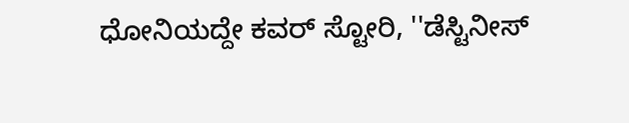ಧೋನಿಯದ್ದೇ ಕವರ್ ಸ್ಟೋರಿ, ''ಡೆಸ್ಟಿನೀಸ್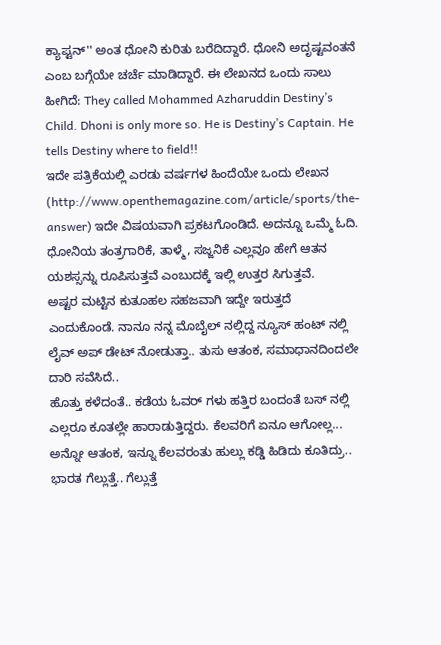ಕ್ಯಾಪ್ಟನ್'' ಅಂತ ಧೋನಿ ಕುರಿತು ಬರೆದಿದ್ದಾರೆ. ಧೋನಿ ಅದೃಷ್ಟವಂತನೆ ಎಂಬ ಬಗ್ಗೆಯೇ ಚರ್ಚೆ ಮಾಡಿದ್ದಾರೆ. ಈ ಲೇಖನದ ಒಂದು ಸಾಲು ಹೀಗಿದೆ: They called Mohammed Azharuddin Destiny’s Child. Dhoni is only more so. He is Destiny’s Captain. He tells Destiny where to field!!
ಇದೇ ಪತ್ರಿಕೆಯಲ್ಲಿ ಎರಡು ವರ್ಷಗಳ ಹಿಂದೆಯೇ ಒಂದು ಲೇಖನ (http://www.openthemagazine.com/article/sports/the-answer) ಇದೇ ವಿಷಯವಾಗಿ ಪ್ರಕಟಗೊಂಡಿದೆ. ಅದನ್ನೂ ಒಮ್ಮೆ ಓದಿ. ಧೋನಿಯ ತಂತ್ರಗಾರಿಕೆ, ತಾಳ್ಮೆ, ಸಜ್ಜನಿಕೆ ಎಲ್ಲವೂ ಹೇಗೆ ಆತನ ಯಶಸ್ಸನ್ನು ರೂಪಿಸುತ್ತವೆ ಎಂಬುದಕ್ಕೆ ಇಲ್ಲಿ ಉತ್ತರ ಸಿಗುತ್ತವೆ.
ಅಷ್ಟರ ಮಟ್ಟಿನ ಕುತೂಹಲ ಸಹಜವಾಗಿ ಇದ್ದೇ ಇರುತ್ತದೆ ಎಂದುಕೊಂಡೆ. ನಾನೂ ನನ್ನ ಮೊಬೈಲ್ ನಲ್ಲಿದ್ದ ನ್ಯೂಸ್ ಹಂಟ್ ನಲ್ಲಿ ಲೈವ್ ಅಪ್ ಡೇಟ್ ನೋಡುತ್ತಾ.. ತುಸು ಆತಂಕ, ಸಮಾಧಾನದಿಂದಲೇ ದಾರಿ ಸವೆಸಿದೆ..
ಹೊತ್ತು ಕಳೆದಂತೆ.. ಕಡೆಯ ಓವರ್ ಗಳು ಹತ್ತಿರ ಬಂದಂತೆ ಬಸ್ ನಲ್ಲಿ ಎಲ್ಲರೂ ಕೂತಲ್ಲೇ ಹಾರಾಡುತ್ತಿದ್ದರು. ಕೆಲವರಿಗೆ ಏನೂ ಆಗೋಲ್ಲ... ಅನ್ನೋ ಆತಂಕ, ಇನ್ನೂ ಕೆಲವರಂತು ಹುಲ್ಲು ಕಡ್ಡಿ ಹಿಡಿದು ಕೂತಿದ್ರು.. ಭಾರತ ಗೆಲ್ಲುತ್ತೆ.. ಗೆಲ್ಲುತ್ತೆ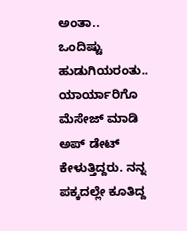ಅಂತಾ..
ಒಂದಿಷ್ಟು ಹುಡುಗಿಯರಂತು.. ಯಾರ್ಯಾರಿಗೊ ಮೆಸೇಜ್ ಮಾಡಿ ಅಪ್ ಡೇಟ್ ಕೇಳುತ್ತಿದ್ದರು. ನನ್ನ ಪಕ್ಕದಲ್ಲೇ ಕೂತಿದ್ದ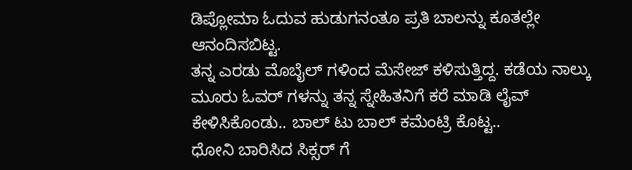ಡಿಪ್ಲೋಮಾ ಓದುವ ಹುಡುಗನಂತೂ ಪ್ರತಿ ಬಾಲನ್ನು ಕೂತಲ್ಲೇ ಆನಂದಿಸಬಿಟ್ಟ.
ತನ್ನ ಎರಡು ಮೊಬೈಲ್ ಗಳಿಂದ ಮೆಸೇಜ್ ಕಳಿಸುತ್ತಿದ್ದ. ಕಡೆಯ ನಾಲ್ಕು ಮೂರು ಓವರ್ ಗಳನ್ನು ತನ್ನ ಸ್ನೇಹಿತನಿಗೆ ಕರೆ ಮಾಡಿ ಲೈವ್ ಕೇಳಿಸಿಕೊಂಡು.. ಬಾಲ್ ಟು ಬಾಲ್ ಕಮೆಂಟ್ರಿ ಕೊಟ್ಟ..
ಧೋನಿ ಬಾರಿಸಿದ ಸಿಕ್ಸರ್ ಗೆ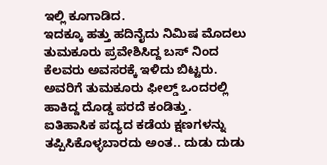ಇಲ್ಲಿ ಕೂಗಾಡಿದ.
ಇದಕ್ಕೂ ಹತ್ತು ಹದಿನೈದು ನಿಮಿಷ ಮೊದಲು ತುಮಕೂರು ಪ್ರವೇಶಿಸಿದ್ದ ಬಸ್ ನಿಂದ ಕೆಲವರು ಅವಸರಕ್ಕೆ ಇಳಿದು ಬಿಟ್ಟರು. ಅವರಿಗೆ ತುಮಕೂರು ಫೀಲ್ಡ್ ಒಂದರಲ್ಲಿ ಹಾಕಿದ್ದ ದೊಡ್ಡ ಪರದೆ ಕಂಡಿತ್ತು. ಐತಿಹಾಸಿಕ ಪದ್ಯದ ಕಡೆಯ ಕ್ಷಣಗಳನ್ನು ತಪ್ಪಿಸಿಕೊಳ್ಳಬಾರದು ಅಂತ.. ದುಡು ದುಡು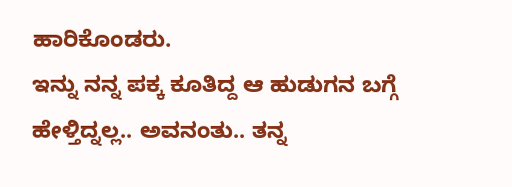ಹಾರಿಕೊಂಡರು.
ಇನ್ನು ನನ್ನ ಪಕ್ಕ ಕೂತಿದ್ದ ಆ ಹುಡುಗನ ಬಗ್ಗೆ ಹೇಳ್ತಿದ್ನಲ್ಲ.. ಅವನಂತು.. ತನ್ನ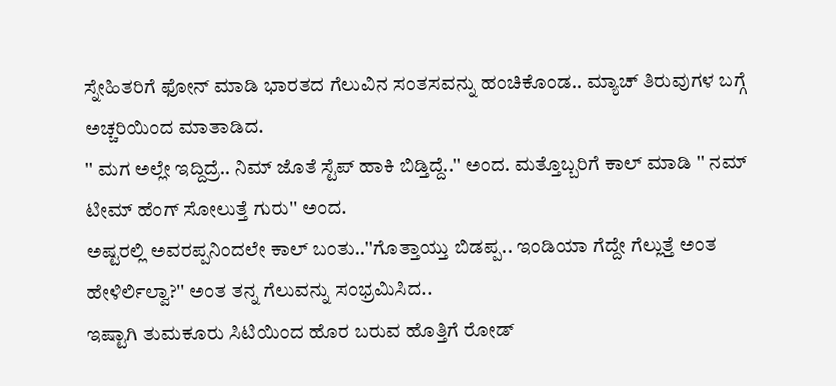ಸ್ನೇಹಿತರಿಗೆ ಫೋನ್ ಮಾಡಿ ಭಾರತದ ಗೆಲುವಿನ ಸಂತಸವನ್ನು ಹಂಚಿಕೊಂಡ.. ಮ್ಯಾಚ್ ತಿರುವುಗಳ ಬಗ್ಗೆ ಅಚ್ಚರಿಯಿಂದ ಮಾತಾಡಿದ.
'' ಮಗ ಅಲ್ಲೇ ಇದ್ದಿದ್ರೆ.. ನಿಮ್ ಜೊತೆ ಸ್ಟೆಪ್ ಹಾಕಿ ಬಿಡ್ತಿದ್ದೆ..'' ಅಂದ. ಮತ್ತೊಬ್ಬರಿಗೆ ಕಾಲ್ ಮಾಡಿ '' ನಮ್ ಟೀಮ್ ಹೆಂಗ್ ಸೋಲುತ್ತೆ ಗುರು'' ಅಂದ.
ಅಷ್ಟರಲ್ಲಿ ಅವರಪ್ಪನಿಂದಲೇ ಕಾಲ್ ಬಂತು..''ಗೊತ್ತಾಯ್ತು ಬಿಡಪ್ಪ.. ಇಂಡಿಯಾ ಗೆದ್ದೇ ಗೆಲ್ಲುತ್ತೆ ಅಂತ ಹೇಳಿರ್ಲಿಲ್ವಾ?'' ಅಂತ ತನ್ನ ಗೆಲುವನ್ನು ಸಂಭ್ರಮಿಸಿದ..
ಇಷ್ಟಾಗಿ ತುಮಕೂರು ಸಿಟಿಯಿಂದ ಹೊರ ಬರುವ ಹೊತ್ತಿಗೆ ರೋಡ್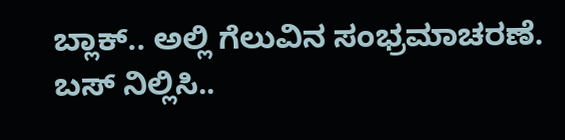ಬ್ಲಾಕ್.. ಅಲ್ಲಿ ಗೆಲುವಿನ ಸಂಭ್ರಮಾಚರಣೆ. ಬಸ್ ನಿಲ್ಲಿಸಿ..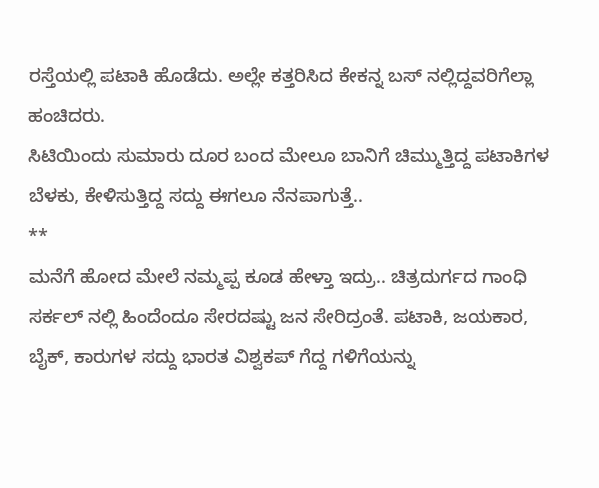ರಸ್ತೆಯಲ್ಲಿ ಪಟಾಕಿ ಹೊಡೆದು. ಅಲ್ಲೇ ಕತ್ತರಿಸಿದ ಕೇಕನ್ನ ಬಸ್ ನಲ್ಲಿದ್ದವರಿಗೆಲ್ಲಾ ಹಂಚಿದರು.
ಸಿಟಿಯಿಂದು ಸುಮಾರು ದೂರ ಬಂದ ಮೇಲೂ ಬಾನಿಗೆ ಚಿಮ್ಮುತ್ತಿದ್ದ ಪಟಾಕಿಗಳ ಬೆಳಕು, ಕೇಳಿಸುತ್ತಿದ್ದ ಸದ್ದು ಈಗಲೂ ನೆನಪಾಗುತ್ತೆ..
**
ಮನೆಗೆ ಹೋದ ಮೇಲೆ ನಮ್ಮಪ್ಪ ಕೂಡ ಹೇಳ್ತಾ ಇದ್ರು.. ಚಿತ್ರದುರ್ಗದ ಗಾಂಧಿ ಸರ್ಕಲ್ ನಲ್ಲಿ ಹಿಂದೆಂದೂ ಸೇರದಷ್ಟು ಜನ ಸೇರಿದ್ರಂತೆ. ಪಟಾಕಿ, ಜಯಕಾರ, ಬೈಕ್, ಕಾರುಗಳ ಸದ್ದು ಭಾರತ ವಿಶ್ವಕಪ್ ಗೆದ್ದ ಗಳಿಗೆಯನ್ನು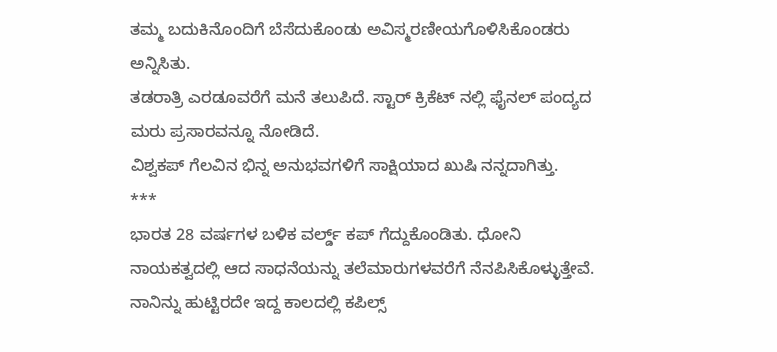ತಮ್ಮ ಬದುಕಿನೊಂದಿಗೆ ಬೆಸೆದುಕೊಂಡು ಅವಿಸ್ಮರಣೀಯಗೊಳಿಸಿಕೊಂಡರು ಅನ್ನಿಸಿತು.
ತಡರಾತ್ರಿ ಎರಡೂವರೆಗೆ ಮನೆ ತಲುಪಿದೆ. ಸ್ಟಾರ್ ಕ್ರಿಕೆಟ್ ನಲ್ಲಿ ಫೈನಲ್ ಪಂದ್ಯದ ಮರು ಪ್ರಸಾರವನ್ನೂ ನೋಡಿದೆ.
ವಿಶ್ವಕಪ್ ಗೆಲವಿನ ಭಿನ್ನ ಅನುಭವಗಳಿಗೆ ಸಾಕ್ಷಿಯಾದ ಖುಷಿ ನನ್ನದಾಗಿತ್ತು.
***
ಭಾರತ 28 ವರ್ಷಗಳ ಬಳಿಕ ವರ್ಲ್ಡ್ ಕಪ್ ಗೆದ್ದುಕೊಂಡಿತು. ಧೋನಿ ನಾಯಕತ್ವದಲ್ಲಿ ಆದ ಸಾಧನೆಯನ್ನು ತಲೆಮಾರುಗಳವರೆಗೆ ನೆನಪಿಸಿಕೊಳ್ಳುತ್ತೇವೆ. ನಾನಿನ್ನು ಹುಟ್ಟಿರದೇ ಇದ್ದ ಕಾಲದಲ್ಲಿ ಕಪಿಲ್ಸ್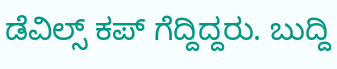ಡೆವಿಲ್ಸ್ ಕಪ್ ಗೆದ್ದಿದ್ದರು. ಬುದ್ದಿ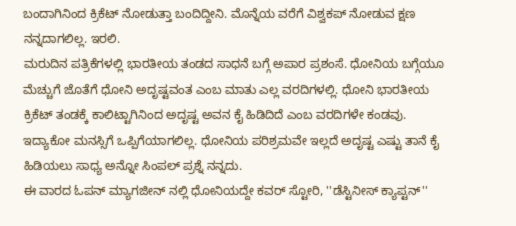ಬಂದಾಗಿನಿಂದ ಕ್ರಿಕೆಟ್ ನೋಡುತ್ತಾ ಬಂದಿದ್ದೀನಿ. ಮೊನ್ನೆಯ ವರೆಗೆ ವಿಶ್ವಕಪ್ ನೋಡುವ ಕ್ಷಣ ನನ್ನದಾಗಲಿಲ್ಲ. ಇರಲಿ.
ಮರುದಿನ ಪತ್ರಿಕೆಗಳಲ್ಲಿ ಭಾರತೀಯ ತಂಡದ ಸಾಧನೆ ಬಗ್ಗೆ ಅಪಾರ ಪ್ರಶಂಸೆ. ಧೋನಿಯ ಬಗ್ಗೆಯೂ ಮೆಚ್ಚುಗೆ ಜೊತೆಗೆ ಧೋನಿ ಅದೃಷ್ಟವಂತ ಎಂಬ ಮಾತು ಎಲ್ಲ ವರದಿಗಳಲ್ಲಿ. ಧೋನಿ ಭಾರತೀಯ ಕ್ರಿಕೆಟ್ ತಂಡಕ್ಕೆ ಕಾಲಿಟ್ಟಾಗಿನಿಂದ ಅದೃಷ್ಟ ಅವನ ಕೈ ಹಿಡಿದಿದೆ ಎಂಬ ವರದಿಗಳೇ ಕಂಡವು.
ಇದ್ಯಾಕೋ ಮನಸ್ಸಿಗೆ ಒಪ್ಪಿಗೆಯಾಗಲಿಲ್ಲ. ಧೋನಿಯ ಪರಿಶ್ರಮವೇ ಇಲ್ಲದೆ ಅದೃಷ್ಟ ಎಷ್ಟು ತಾನೆ ಕೈ ಹಿಡಿಯಲು ಸಾಧ್ಯ ಅನ್ನೋ ಸಿಂಪಲ್ ಪ್ರಶ್ನೆ ನನ್ನದು.
ಈ ವಾರದ ಓಪನ್ ಮ್ಯಾಗಜೀನ್ ನಲ್ಲಿ ಧೋನಿಯದ್ದೇ ಕವರ್ ಸ್ಟೋರಿ, ''ಡೆಸ್ಟಿನೀಸ್ ಕ್ಯಾಪ್ಟನ್''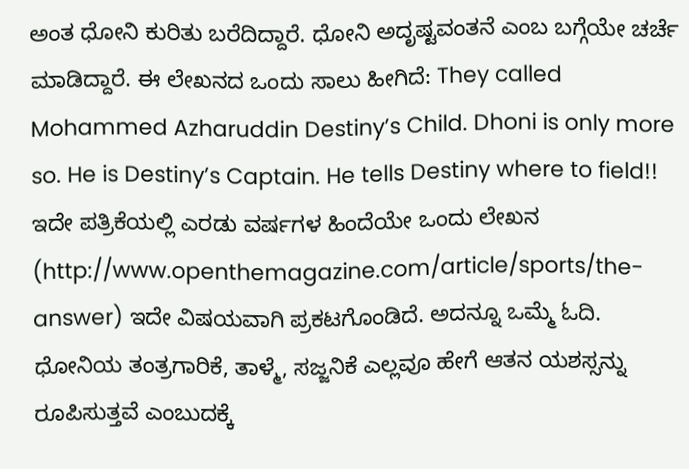ಅಂತ ಧೋನಿ ಕುರಿತು ಬರೆದಿದ್ದಾರೆ. ಧೋನಿ ಅದೃಷ್ಟವಂತನೆ ಎಂಬ ಬಗ್ಗೆಯೇ ಚರ್ಚೆ ಮಾಡಿದ್ದಾರೆ. ಈ ಲೇಖನದ ಒಂದು ಸಾಲು ಹೀಗಿದೆ: They called Mohammed Azharuddin Destiny’s Child. Dhoni is only more so. He is Destiny’s Captain. He tells Destiny where to field!!
ಇದೇ ಪತ್ರಿಕೆಯಲ್ಲಿ ಎರಡು ವರ್ಷಗಳ ಹಿಂದೆಯೇ ಒಂದು ಲೇಖನ (http://www.openthemagazine.com/article/sports/the-answer) ಇದೇ ವಿಷಯವಾಗಿ ಪ್ರಕಟಗೊಂಡಿದೆ. ಅದನ್ನೂ ಒಮ್ಮೆ ಓದಿ. ಧೋನಿಯ ತಂತ್ರಗಾರಿಕೆ, ತಾಳ್ಮೆ, ಸಜ್ಜನಿಕೆ ಎಲ್ಲವೂ ಹೇಗೆ ಆತನ ಯಶಸ್ಸನ್ನು ರೂಪಿಸುತ್ತವೆ ಎಂಬುದಕ್ಕೆ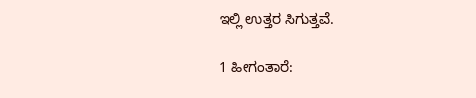ಇಲ್ಲಿ ಉತ್ತರ ಸಿಗುತ್ತವೆ.

1 ಹೀಗಂತಾರೆ: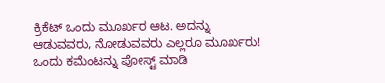ಕ್ರಿಕೆಟ್ ಒಂದು ಮೂರ್ಖರ ಆಟ. ಅದನ್ನು ಆಡುವವರು, ನೋಡುವವರು ಎಲ್ಲರೂ ಮೂರ್ಖರು!
ಒಂದು ಕಮೆಂಟನ್ನು ಪೋಸ್ಟ್ ಮಾಡಿ